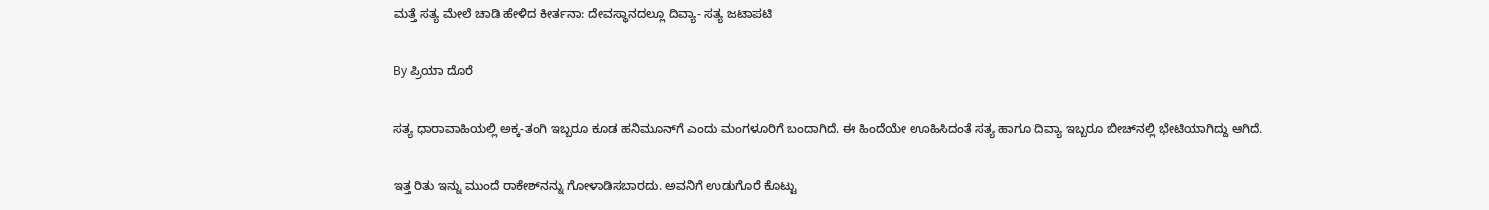ಮತ್ತೆ ಸತ್ಯ ಮೇಲೆ ಚಾಡಿ ಹೇಳಿದ ಕೀರ್ತನಾ: ದೇವಸ್ಥಾನದಲ್ಲೂ ದಿವ್ಯಾ- ಸತ್ಯ ಜಟಾಪಟಿ

By ಪ್ರಿಯಾ ದೊರೆ

ಸತ್ಯ ಧಾರಾವಾಹಿಯಲ್ಲಿ ಅಕ್ಕ-ತಂಗಿ ಇಬ್ಬರೂ ಕೂಡ ಹನಿಮೂನ್‌ಗೆ ಎಂದು ಮಂಗಳೂರಿಗೆ ಬಂದಾಗಿದೆ. ಈ ಹಿಂದೆಯೇ ಊಹಿಸಿದಂತೆ ಸತ್ಯ ಹಾಗೂ ದಿವ್ಯಾ ಇಬ್ಬರೂ ಬೀಚ್‌ನಲ್ಲಿ ಭೇಟಿಯಾಗಿದ್ದು ಆಗಿದೆ.

ಇತ್ತ ರಿತು ಇನ್ನು ಮುಂದೆ ರಾಕೇಶ್‌ನನ್ನು ಗೋಳಾಡಿಸಬಾರದು. ಅವನಿಗೆ ಉಡುಗೊರೆ ಕೊಟ್ಟು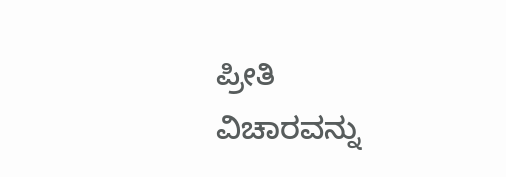ಪ್ರೀತಿ ವಿಚಾರವನ್ನು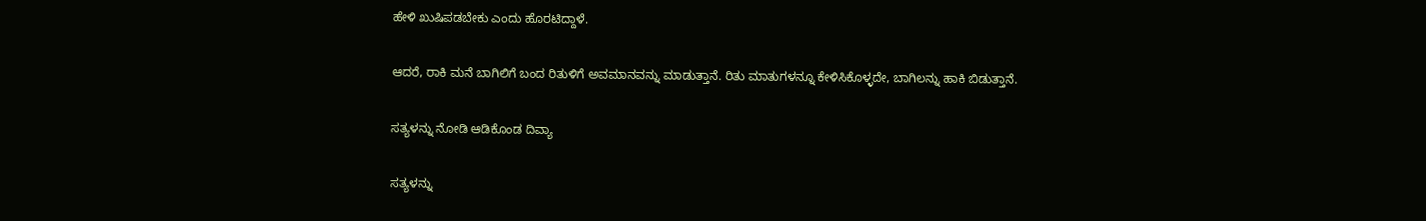ಹೇಳಿ ಖುಷಿಪಡಬೇಕು ಎಂದು ಹೊರಟಿದ್ದಾಳೆ.

ಆದರೆ, ರಾಕಿ ಮನೆ ಬಾಗಿಲಿಗೆ ಬಂದ ರಿತುಳಿಗೆ ಅವಮಾನವನ್ನು ಮಾಡುತ್ತಾನೆ. ರಿತು ಮಾತುಗಳನ್ನೂ ಕೇಳಿಸಿಕೊಳ್ಳದೇ, ಬಾಗಿಲನ್ನು ಹಾಕಿ ಬಿಡುತ್ತಾನೆ.

ಸತ್ಯಳನ್ನು ನೋಡಿ ಆಡಿಕೊಂಡ ದಿವ್ಯಾ

ಸತ್ಯಳನ್ನು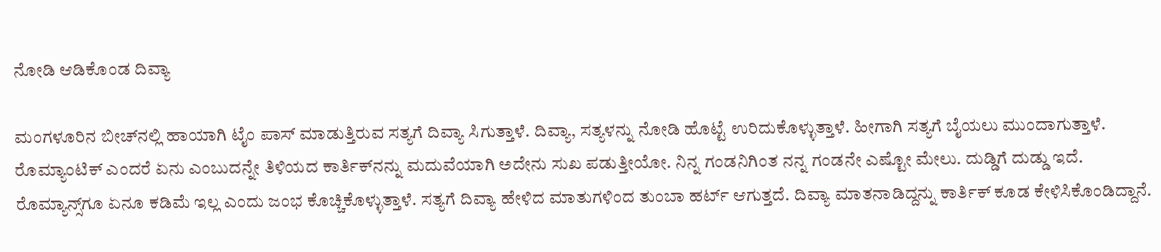ನೋಡಿ ಆಡಿಕೊಂಡ ದಿವ್ಯಾ

ಮಂಗಳೂರಿನ ಬೀಚ್‌ನಲ್ಲಿ ಹಾಯಾಗಿ ಟೈಂ ಪಾಸ್ ಮಾಡುತ್ತಿರುವ ಸತ್ಯಗೆ ದಿವ್ಯಾ ಸಿಗುತ್ತಾಳೆ. ದಿವ್ಯಾ, ಸತ್ಯಳನ್ನು ನೋಡಿ ಹೊಟ್ಟೆ ಉರಿದುಕೊಳ್ಳುತ್ತಾಳೆ. ಹೀಗಾಗಿ ಸತ್ಯಗೆ ಬೈಯಲು ಮುಂದಾಗುತ್ತಾಳೆ. ರೊಮ್ಯಾಂಟಿಕ್ ಎಂದರೆ ಏನು ಎಂಬುದನ್ನೇ ತಿಳಿಯದ ಕಾರ್ತಿಕ್‌ನನ್ನು ಮದುವೆಯಾಗಿ ಅದೇನು ಸುಖ ಪಡುತ್ತೀಯೋ. ನಿನ್ನ ಗಂಡನಿಗಿಂತ ನನ್ನ ಗಂಡನೇ ಎಷ್ಟೋ ಮೇಲು. ದುಡ್ಡಿಗೆ ದುಡ್ಡು ಇದೆ. ರೊಮ್ಯಾನ್ಸ್‌ಗೂ ಏನೂ ಕಡಿಮೆ ಇಲ್ಲ ಎಂದು ಜಂಭ ಕೊಚ್ಚಿಕೊಳ್ಳುತ್ತಾಳೆ. ಸತ್ಯಗೆ ದಿವ್ಯಾ ಹೇಳಿದ ಮಾತುಗಳಿಂದ ತುಂಬಾ ಹರ್ಟ್ ಆಗುತ್ತದೆ. ದಿವ್ಯಾ ಮಾತನಾಡಿದ್ದನ್ನು ಕಾರ್ತಿಕ್ ಕೂಡ ಕೇಳಿಸಿಕೊಂಡಿದ್ದಾನೆ.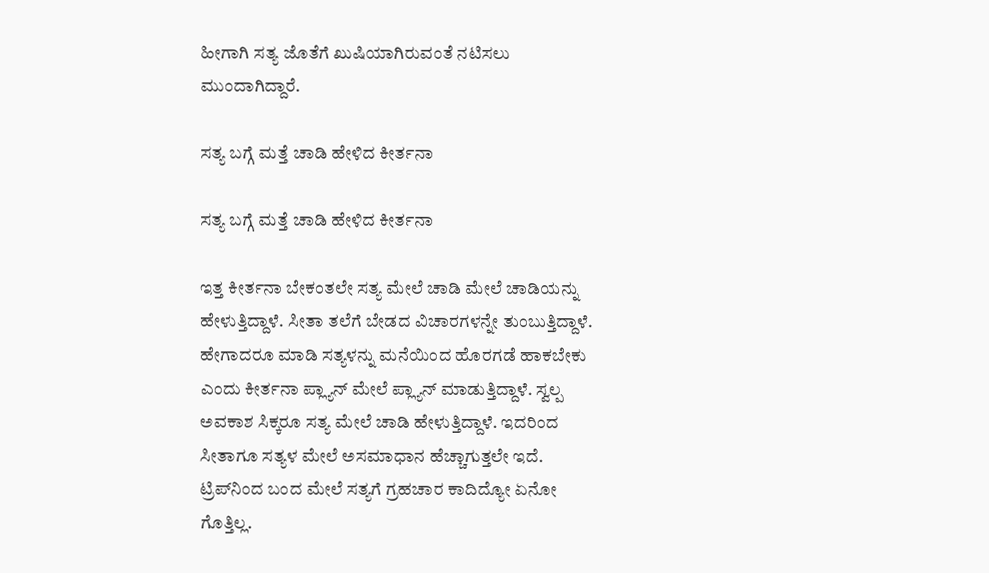ಹೀಗಾಗಿ ಸತ್ಯ ಜೊತೆಗೆ ಖುಷಿಯಾಗಿರುವಂತೆ ನಟಿಸಲು ಮುಂದಾಗಿದ್ದಾರೆ.

ಸತ್ಯ ಬಗ್ಗೆ ಮತ್ತೆ ಚಾಡಿ ಹೇಳಿದ ಕೀರ್ತನಾ

ಸತ್ಯ ಬಗ್ಗೆ ಮತ್ತೆ ಚಾಡಿ ಹೇಳಿದ ಕೀರ್ತನಾ

ಇತ್ತ ಕೀರ್ತನಾ ಬೇಕಂತಲೇ ಸತ್ಯ ಮೇಲೆ ಚಾಡಿ ಮೇಲೆ ಚಾಡಿಯನ್ನು ಹೇಳುತ್ತಿದ್ದಾಳೆ. ಸೀತಾ ತಲೆಗೆ ಬೇಡದ ವಿಚಾರಗಳನ್ನೇ ತುಂಬುತ್ತಿದ್ದಾಳೆ. ಹೇಗಾದರೂ ಮಾಡಿ ಸತ್ಯಳನ್ನು ಮನೆಯಿಂದ ಹೊರಗಡೆ ಹಾಕಬೇಕು ಎಂದು ಕೀರ್ತನಾ ಪ್ಲ್ಯಾನ್ ಮೇಲೆ ಪ್ಲ್ಯಾನ್ ಮಾಡುತ್ತಿದ್ದಾಳೆ. ಸ್ವಲ್ಪ ಅವಕಾಶ ಸಿಕ್ಕರೂ ಸತ್ಯ ಮೇಲೆ ಚಾಡಿ ಹೇಳುತ್ತಿದ್ದಾಳೆ. ಇದರಿಂದ ಸೀತಾಗೂ ಸತ್ಯಳ ಮೇಲೆ ಅಸಮಾಧಾನ ಹೆಚ್ಚಾಗುತ್ತಲೇ ಇದೆ. ಟ್ರಿಪ್‌ನಿಂದ ಬಂದ ಮೇಲೆ ಸತ್ಯಗೆ ಗ್ರಹಚಾರ ಕಾದಿದ್ಯೋ ಏನೋ ಗೊತ್ತಿಲ್ಲ.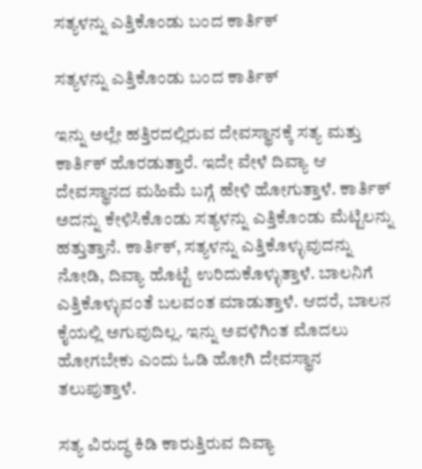ಸತ್ಯಳನ್ನು ಎತ್ತಿಕೊಂಡು ಬಂದ ಕಾರ್ತಿಕ್

ಸತ್ಯಳನ್ನು ಎತ್ತಿಕೊಂಡು ಬಂದ ಕಾರ್ತಿಕ್

ಇನ್ನು ಅಲ್ಲೇ ಹತ್ತಿರದಲ್ಲಿರುವ ದೇವಸ್ಥಾನಕ್ಕೆ ಸತ್ಯ ಮತ್ತು ಕಾರ್ತಿಕ್ ಹೊರಡುತ್ತಾರೆ. ಇದೇ ವೇಳೆ ದಿವ್ಯಾ ಆ ದೇವಸ್ಥಾನದ ಮಹಿಮೆ ಬಗ್ಗೆ ಹೇಳಿ ಹೋಗುತ್ತಾಳೆ. ಕಾರ್ತಿಕ್ ಅದನ್ನು ಕೇಳಿಸಿಕೊಂಡು ಸತ್ಯಳನ್ನು ಎತ್ತಿಕೊಂಡು ಮೆಟ್ಟಿಲನ್ನು ಹತ್ತುತ್ತಾನೆ. ಕಾರ್ತಿಕ್, ಸತ್ಯಳನ್ನು ಎತ್ತಿಕೊಳ್ಳುವುದನ್ನು ನೋಡಿ, ದಿವ್ಯಾ ಹೊಟ್ಟೆ ಉರಿದುಕೊಳ್ಳುತ್ತಾಳೆ. ಬಾಲನಿಗೆ ಎತ್ತಿಕೊಳ್ಳುವಂತೆ ಬಲವಂತ ಮಾಡುತ್ತಾಳೆ. ಆದರೆ, ಬಾಲನ ಕೈಯಲ್ಲಿ ಅಗುವುದಿಲ್ಲ. ಇನ್ನು ಅವಳಿಗಿಂತ ಮೊದಲು ಹೋಗಬೇಕು ಎಂದು ಓಡಿ ಹೋಗಿ ದೇವಸ್ಥಾನ ತಲುಪುತ್ತಾಳೆ.

ಸತ್ಯ ವಿರುದ್ಧ ಕಿಡಿ ಕಾರುತ್ತಿರುವ ದಿವ್ಯಾ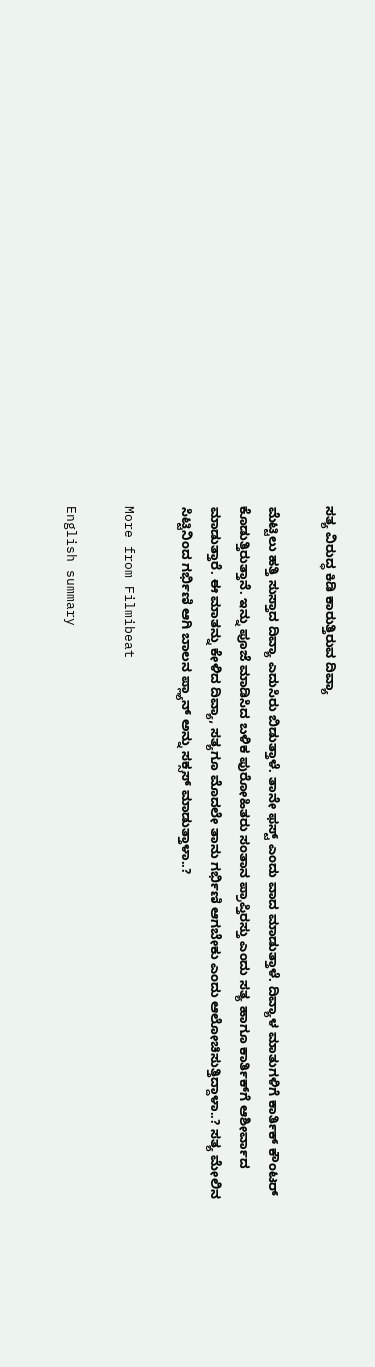ಸತ್ಯ ವಿರುದ್ಧ ಕಿಡಿ ಕಾರುತ್ತಿರುವ ದಿವ್ಯಾ

ಮೆಟ್ಟಿಲು ಹತ್ತಿ ಸುಸ್ತಾದ ದಿವ್ಯಾ ಎದುಸಿರು ಬಿಡುತ್ತಾಳೆ. ತಾನೇ ಫಸ್ಟ್ ಎಂದು ವಾದ ಮಾಡುತ್ತಾಳೆ. ದಿವ್ಯಾಳ ಮಾತುಗಳಿಗೆ ಕಾರ್ತಿಕ್ ಕೌಂಟರ್ ಕೊಡುತ್ತಿರುತ್ತಾನೆ. ಇನ್ನು ಪೂಜೆ ಮಾಡಿಸಿದ ಬಳಿಕ ಪುರೋಹಿತರು ಸಂತಾನ ಪ್ರಾಪ್ತಿರಸ್ತು ಎಂದು ಸತ್ಯ ಹಾಗೂ ಕಾರ್ತಿಕ್‌ಗೆ ಆಶೀರ್ವಾದ ಮಾಡುತ್ತಾರೆ. ಈ ಮಾತನ್ನು ಕೇಳಿದ ದಿವ್ಯಾ, ಸತ್ಯಗೂ ಮೊದಲೇ ತಾನು ಗರ್ಭಿಣಿ ಆಗಬೇಕು ಎಂದು ಆಲೋಚಿಸುತ್ತಿದ್ದಾಳಾ..? ಸತ್ಯ ಮೇಲಿನ ಸಿಟ್ಟಿನಿಂದ ಗರ್ಭಿಣಿ ಆಗಿ ಬಾಲನ ಪ್ಲ್ಯಾನ್ ಅನ್ನು ಸಕ್ಸಸ್ ಮಾಡುತ್ತಾಳಾ..?

More from Filmibeat

English summary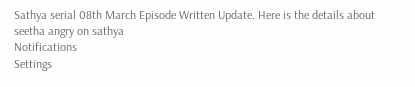Sathya serial 08th March Episode Written Update. Here is the details about seetha angry on sathya
Notifications
Settings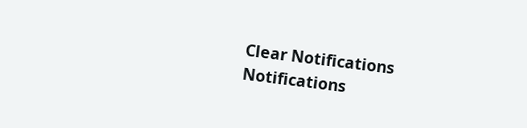Clear Notifications
Notifications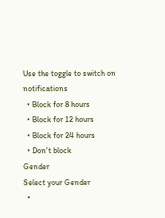Use the toggle to switch on notifications
  • Block for 8 hours
  • Block for 12 hours
  • Block for 24 hours
  • Don't block
Gender
Select your Gender
  •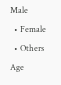Male
  • Female
  • Others
Age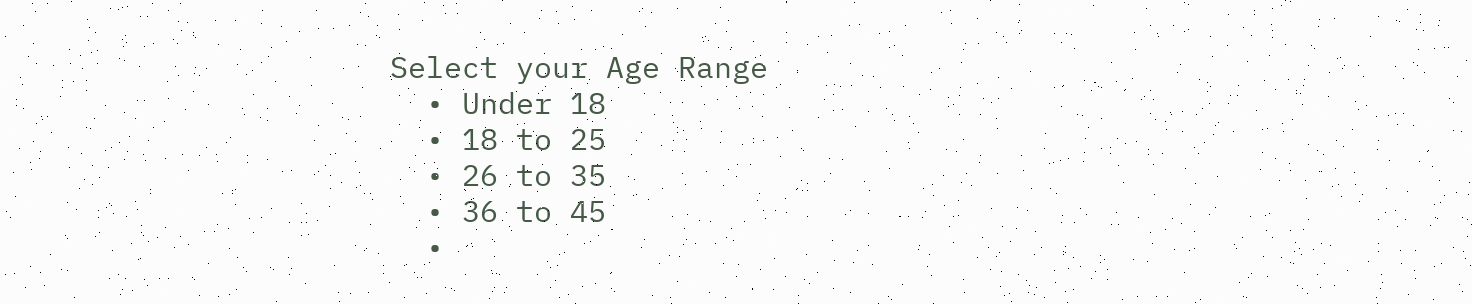Select your Age Range
  • Under 18
  • 18 to 25
  • 26 to 35
  • 36 to 45
  •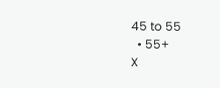45 to 55
  • 55+
X